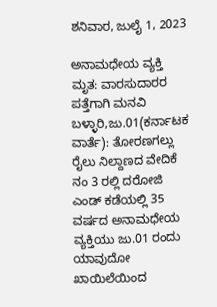ಶನಿವಾರ, ಜುಲೈ 1, 2023

ಅನಾಮಧೇಯ ವ್ಯಕ್ತಿ ಮೃತ: ವಾರಸುದಾರರ ಪತ್ತೆಗಾಗಿ ಮನವಿ ಬಳ್ಳಾರಿ,ಜು.01(ಕರ್ನಾಟಕ ವಾರ್ತೆ): ತೋರಣಗಲ್ಲು ರೈಲು ನಿಲ್ದಾಣದ ವೇದಿಕೆ ನಂ 3 ರಲ್ಲಿ ದರೋಜಿ ಎಂಡ್ ಕಡೆಯಲ್ಲಿ 35 ವರ್ಷದ ಅನಾಮಧೇಯ ವ್ಯಕ್ತಿಯು ಜು.01 ರಂದು ಯಾವುದೋ ಖಾಯಿಲೆಯಿಂದ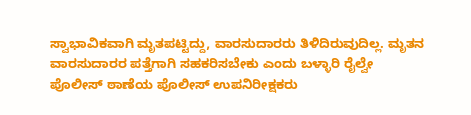ಸ್ವಾಭಾವಿಕವಾಗಿ ಮೃತಪಟ್ಟಿದ್ದು, ವಾರಸುದಾರರು ತಿಳಿದಿರುವುದಿಲ್ಲ. ಮೃತನ ವಾರಸುದಾರರ ಪತ್ತೆಗಾಗಿ ಸಹಕರಿಸಬೇಕು ಎಂದು ಬಳ್ಳಾರಿ ರೈಲ್ವೇ ಪೊಲೀಸ್ ಠಾಣೆಯ ಪೊಲೀಸ್ ಉಪನಿರೀಕ್ಷಕರು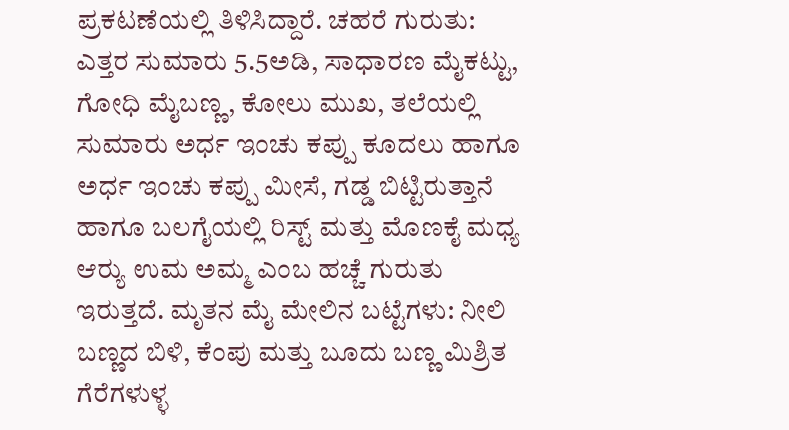ಪ್ರಕಟಣೆಯಲ್ಲಿ ತಿಳಿಸಿದ್ದಾರೆ. ಚಹರೆ ಗುರುತು: ಎತ್ತರ ಸುಮಾರು 5.5ಅಡಿ, ಸಾಧಾರಣ ಮೈಕಟ್ಟು, ಗೋಧಿ ಮೈಬಣ್ಣ, ಕೋಲು ಮುಖ, ತಲೆಯಲ್ಲಿ ಸುಮಾರು ಅರ್ಧ ಇಂಚು ಕಪ್ಪು ಕೂದಲು ಹಾಗೂ ಅರ್ಧ ಇಂಚು ಕಪ್ಪು ಮೀಸೆ, ಗಡ್ಡ ಬಿಟ್ಟಿರುತ್ತಾನೆ ಹಾಗೂ ಬಲಗೈಯಲ್ಲಿ ರಿಸ್ಟ್ ಮತ್ತು ಮೊಣಕೈ ಮಧ್ಯ ಆರ್‍ಯು ಉಮ ಅಮ್ಮ ಎಂಬ ಹಚ್ಚೆ ಗುರುತು ಇರುತ್ತದೆ. ಮೃತನ ಮೈ ಮೇಲಿನ ಬಟ್ಟೆಗಳು: ನೀಲಿ ಬಣ್ಣದ ಬಿಳಿ, ಕೆಂಪು ಮತ್ತು ಬೂದು ಬಣ್ಣ ಮಿಶ್ರಿತ ಗೆರೆಗಳುಳ್ಳ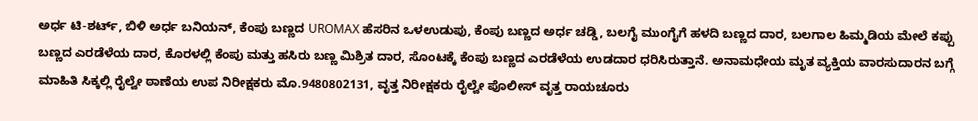ಅರ್ಧ ಟಿ-ಶರ್ಟ್, ಬಿಳಿ ಅರ್ಧ ಬನಿಯನ್, ಕೆಂಪು ಬಣ್ಣದ UROMAX ಹೆಸರಿನ ಒಳಉಡುಪು, ಕೆಂಪು ಬಣ್ಣದ ಅರ್ಧ ಚಡ್ಡಿ, ಬಲಗೈ ಮುಂಗೈಗೆ ಹಳದಿ ಬಣ್ಣದ ದಾರ, ಬಲಗಾಲ ಹಿಮ್ಮಡಿಯ ಮೇಲೆ ಕಪ್ಪು ಬಣ್ಣದ ಎರಡೆಳೆಯ ದಾರ, ಕೊರಳಲ್ಲಿ ಕೆಂಪು ಮತ್ತು ಹಸಿರು ಬಣ್ಣ ಮಿಶ್ರಿತ ದಾರ, ಸೊಂಟಕ್ಕೆ ಕೆಂಪು ಬಣ್ಣದ ಎರಡೆಳೆಯ ಉಡದಾರ ಧರಿಸಿರುತ್ತಾನೆ. ಅನಾಮಧೇಯ ಮೃತ ವ್ಯಕ್ತಿಯ ವಾರಸುದಾರನ ಬಗ್ಗೆ ಮಾಹಿತಿ ಸಿಕ್ಕಲ್ಲಿ ರೈಲ್ವೇ ಠಾಣೆಯ ಉಪ ನಿರೀಕ್ಷಕರು ಮೊ.9480802131, ವೃತ್ತ ನಿರೀಕ್ಷಕರು ರೈಲ್ವೇ ಪೊಲೀಸ್ ವೃತ್ತ ರಾಯಚೂರು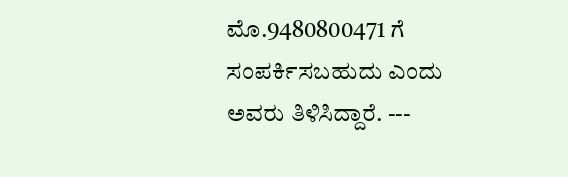ಮೊ.9480800471 ಗೆ ಸಂಪರ್ಕಿಸಬಹುದು ಎಂದು ಅವರು ತಿಳಿಸಿದ್ದಾರೆ. ---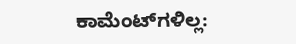ಕಾಮೆಂಟ್‌ಗಳಿಲ್ಲ: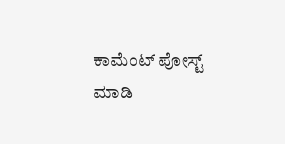ಕಾಮೆಂಟ್‌‌ ಪೋಸ್ಟ್‌ ಮಾಡಿ